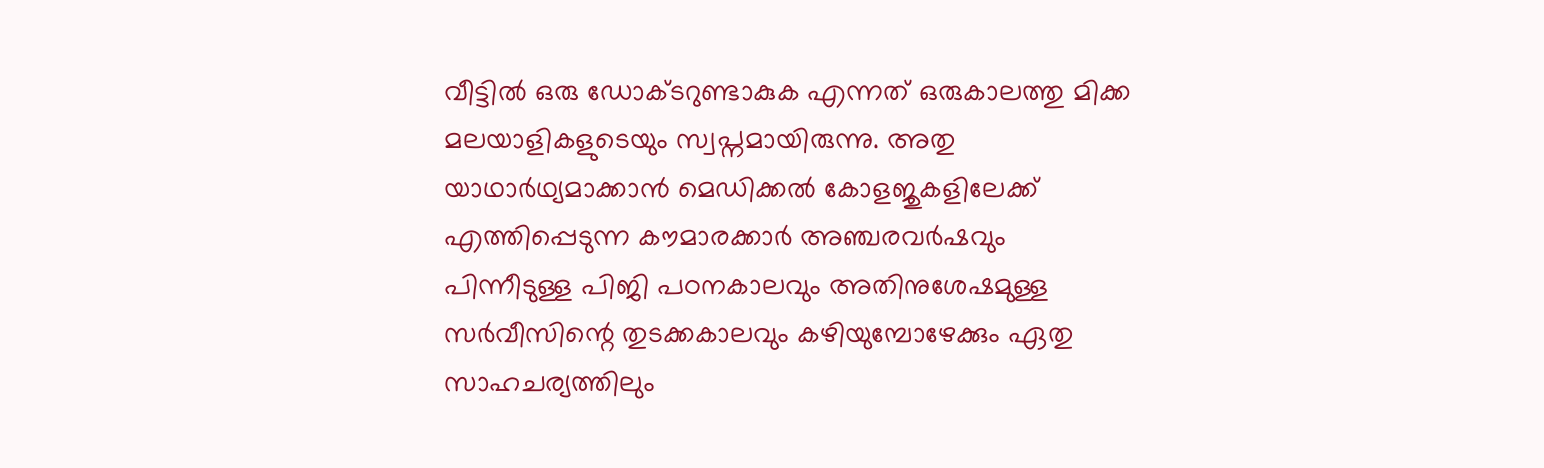വീട്ടിൽ ഒരു ഡോക്ടറുണ്ടാകുക എന്നത് ഒരുകാലത്തു മിക്ക മലയാളികളുടെയും സ്വപ്നമായിരുന്നു. അതു യാഥാർഥ്യമാക്കാൻ മെഡിക്കൽ കോളജുകളിലേക്ക് എത്തിപ്പെടുന്ന കൗമാരക്കാർ അഞ്ചരവർഷവും പിന്നീടുള്ള പിജി പഠനകാലവും അതിനുശേഷമുള്ള സർവീസിന്റെ തുടക്കകാലവും കഴിയുമ്പോഴേക്കും ഏതു സാഹചര്യത്തിലും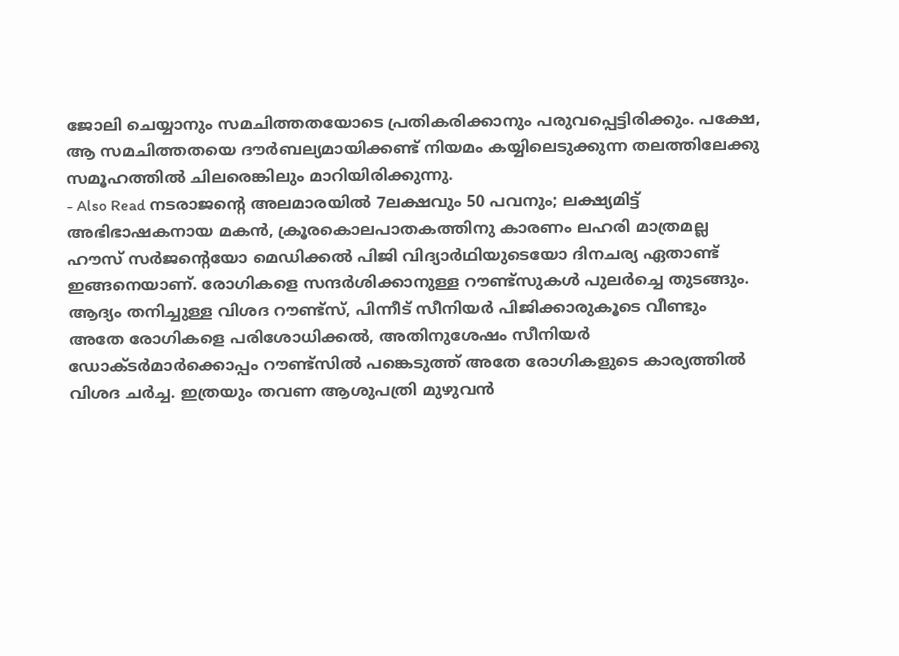ജോലി ചെയ്യാനും സമചിത്തതയോടെ പ്രതികരിക്കാനും പരുവപ്പെട്ടിരിക്കും. പക്ഷേ, ആ സമചിത്തതയെ ദൗർബല്യമായിക്കണ്ട് നിയമം കയ്യിലെടുക്കുന്ന തലത്തിലേക്കു സമൂഹത്തിൽ ചിലരെങ്കിലും മാറിയിരിക്കുന്നു.
- Also Read നടരാജന്റെ അലമാരയിൽ 7ലക്ഷവും 50 പവനും; ലക്ഷ്യമിട്ട് അഭിഭാഷകനായ മകൻ, ക്രൂരകൊലപാതകത്തിനു കാരണം ലഹരി മാത്രമല്ല
ഹൗസ് സർജന്റെയോ മെഡിക്കൽ പിജി വിദ്യാർഥിയുടെയോ ദിനചര്യ ഏതാണ്ട് ഇങ്ങനെയാണ്. രോഗികളെ സന്ദർശിക്കാനുള്ള റൗണ്ട്സുകൾ പുലർച്ചെ തുടങ്ങും. ആദ്യം തനിച്ചുള്ള വിശദ റൗണ്ട്സ്, പിന്നീട് സീനിയർ പിജിക്കാരുകൂടെ വീണ്ടും അതേ രോഗികളെ പരിശോധിക്കൽ, അതിനുശേഷം സീനിയർ ഡോക്ടർമാർക്കൊപ്പം റൗണ്ട്സിൽ പങ്കെടുത്ത് അതേ രോഗികളുടെ കാര്യത്തിൽ വിശദ ചർച്ച. ഇത്രയും തവണ ആശുപത്രി മുഴുവൻ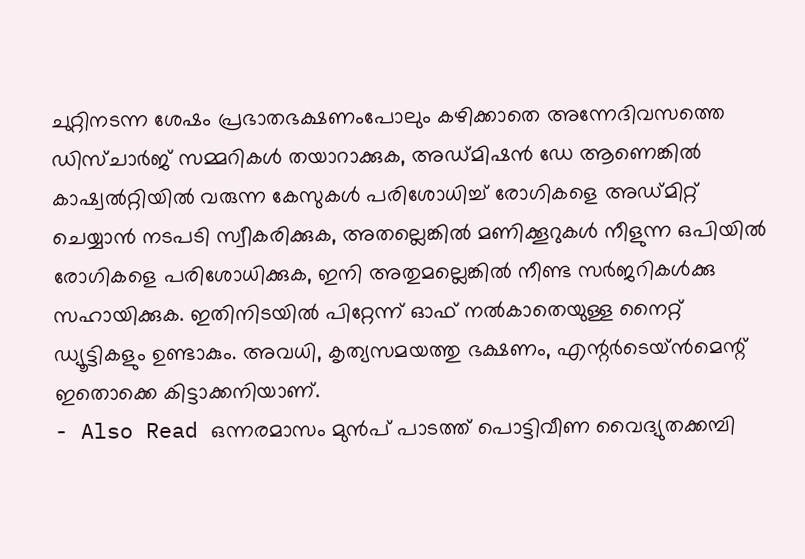ചുറ്റിനടന്ന ശേഷം പ്രഭാതഭക്ഷണംപോലും കഴിക്കാതെ അന്നേദിവസത്തെ ഡിസ്ചാർജ് സമ്മറികൾ തയാറാക്കുക, അഡ്മിഷൻ ഡേ ആണെങ്കിൽ കാഷ്വൽറ്റിയിൽ വരുന്ന കേസുകൾ പരിശോധിച്ച് രോഗികളെ അഡ്മിറ്റ് ചെയ്യാൻ നടപടി സ്വീകരിക്കുക, അതല്ലെങ്കിൽ മണിക്കൂറുകൾ നീളുന്ന ഒപിയിൽ രോഗികളെ പരിശോധിക്കുക, ഇനി അതുമല്ലെങ്കിൽ നീണ്ട സർജറികൾക്കു സഹായിക്കുക. ഇതിനിടയിൽ പിറ്റേന്ന് ഓഫ് നൽകാതെയുള്ള നൈറ്റ് ഡ്യൂട്ടികളും ഉണ്ടാകും. അവധി, കൃത്യസമയത്തു ഭക്ഷണം, എന്റർടെയ്ൻമെന്റ് ഇതൊക്കെ കിട്ടാക്കനിയാണ്.
- Also Read ഒന്നരമാസം മുൻപ് പാടത്ത് പൊട്ടിവീണ വൈദ്യുതക്കമ്പി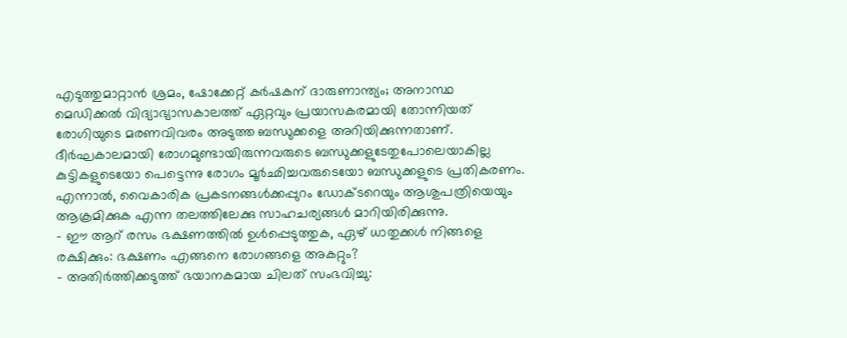എടുത്തുമാറ്റാൻ ശ്രമം, ഷോക്കേറ്റ് കർഷകന് ദാരുണാന്ത്യം; അനാസ്ഥ
മെഡിക്കൽ വിദ്യാഭ്യാസകാലത്ത് ഏറ്റവും പ്രയാസകരമായി തോന്നിയത് രോഗിയുടെ മരണവിവരം അടുത്ത ബന്ധുക്കളെ അറിയിക്കുന്നതാണ്. ദീർഘകാലമായി രോഗമുണ്ടായിരുന്നവരുടെ ബന്ധുക്കളുടേതുപോലെയാകില്ല കുട്ടികളുടെയോ പെട്ടെന്നു രോഗം മൂർഛിച്ചവരുടെയോ ബന്ധുക്കളുടെ പ്രതികരണം. എന്നാൽ, വൈകാരിക പ്രകടനങ്ങൾക്കപ്പുറം ഡോക്ടറെയും ആശുപത്രിയെയും ആക്രമിക്കുക എന്ന തലത്തിലേക്കു സാഹചര്യങ്ങൾ മാറിയിരിക്കുന്നു.
- ഈ ആറ് രസം ഭക്ഷണത്തിൽ ഉൾപ്പെടുത്തുക, ഏഴ് ധാതുക്കൾ നിങ്ങളെ രക്ഷിക്കും: ഭക്ഷണം എങ്ങനെ രോഗങ്ങളെ അകറ്റും?
- അതിർത്തിക്കടുത്ത് ഭയാനകമായ ചിലത് സംഭവിച്ചു: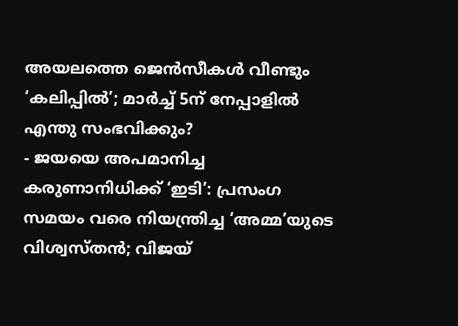അയലത്തെ ജെൻസീകൾ വീണ്ടും ‘കലിപ്പിൽ’; മാർച്ച് 5ന് നേപ്പാളിൽ എന്തു സംഭവിക്കും?
- ജയയെ അപമാനിച്ച കരുണാനിധിക്ക് ‘ഇടി’: പ്രസംഗ സമയം വരെ നിയന്ത്രിച്ച ‘അമ്മ’യുടെ വിശ്വസ്തൻ; വിജയ്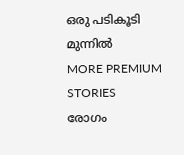ഒരു പടികൂടി മുന്നിൽ
MORE PREMIUM STORIES
രോഗം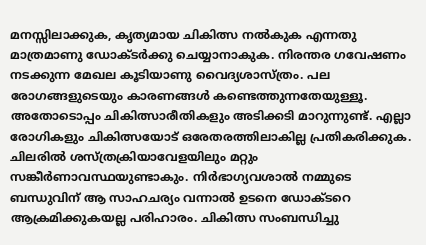മനസ്സിലാക്കുക, കൃത്യമായ ചികിത്സ നൽകുക എന്നതു മാത്രമാണു ഡോക്ടർക്കു ചെയ്യാനാകുക. നിരന്തര ഗവേഷണം നടക്കുന്ന മേഖല കൂടിയാണു വൈദ്യശാസ്ത്രം. പല രോഗങ്ങളുടെയും കാരണങ്ങൾ കണ്ടെത്തുന്നതേയുള്ളൂ. അതോടൊപ്പം ചികിത്സാരീതികളും അടിക്കടി മാറുന്നുണ്ട്. എല്ലാ രോഗികളും ചികിത്സയോട് ഒരേതരത്തിലാകില്ല പ്രതികരിക്കുക. ചിലരിൽ ശസ്ത്രക്രിയാവേളയിലും മറ്റും സങ്കീർണാവസ്ഥയുണ്ടാകും. നിർഭാഗ്യവശാൽ നമ്മുടെ ബന്ധുവിന് ആ സാഹചര്യം വന്നാൽ ഉടനെ ഡോക്ടറെ ആക്രമിക്കുകയല്ല പരിഹാരം. ചികിത്സ സംബന്ധിച്ചു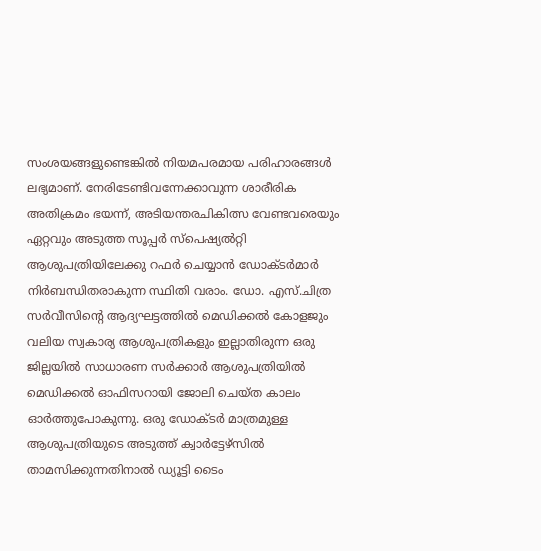സംശയങ്ങളുണ്ടെങ്കിൽ നിയമപരമായ പരിഹാരങ്ങൾ ലഭ്യമാണ്. നേരിടേണ്ടിവന്നേക്കാവുന്ന ശാരീരിക അതിക്രമം ഭയന്ന്, അടിയന്തരചികിത്സ വേണ്ടവരെയും ഏറ്റവും അടുത്ത സൂപ്പർ സ്പെഷ്യൽറ്റി ആശുപത്രിയിലേക്കു റഫർ ചെയ്യാൻ ഡോക്ടർമാർ നിർബന്ധിതരാകുന്ന സ്ഥിതി വരാം. ഡോ. എസ്.ചിത്ര
സർവീസിന്റെ ആദ്യഘട്ടത്തിൽ മെഡിക്കൽ കോളജും വലിയ സ്വകാര്യ ആശുപത്രികളും ഇല്ലാതിരുന്ന ഒരു ജില്ലയിൽ സാധാരണ സർക്കാർ ആശുപത്രിയിൽ മെഡിക്കൽ ഓഫിസറായി ജോലി ചെയ്ത കാലം ഓർത്തുപോകുന്നു. ഒരു ഡോക്ടർ മാത്രമുള്ള ആശുപത്രിയുടെ അടുത്ത് ക്വാർട്ടേഴ്സിൽ താമസിക്കുന്നതിനാൽ ഡ്യൂട്ടി ടൈം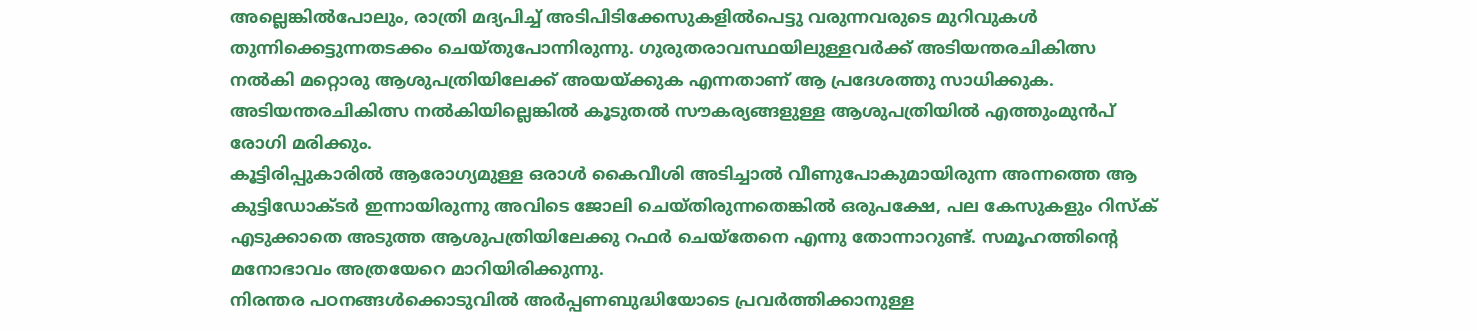അല്ലെങ്കിൽപോലും, രാത്രി മദ്യപിച്ച് അടിപിടിക്കേസുകളിൽപെട്ടു വരുന്നവരുടെ മുറിവുകൾ തുന്നിക്കെട്ടുന്നതടക്കം ചെയ്തുപോന്നിരുന്നു. ഗുരുതരാവസ്ഥയിലുള്ളവർക്ക് അടിയന്തരചികിത്സ നൽകി മറ്റൊരു ആശുപത്രിയിലേക്ക് അയയ്ക്കുക എന്നതാണ് ആ പ്രദേശത്തു സാധിക്കുക. അടിയന്തരചികിത്സ നൽകിയില്ലെങ്കിൽ കൂടുതൽ സൗകര്യങ്ങളുള്ള ആശുപത്രിയിൽ എത്തുംമുൻപ് രോഗി മരിക്കും.
കൂട്ടിരിപ്പുകാരിൽ ആരോഗ്യമുള്ള ഒരാൾ കൈവീശി അടിച്ചാൽ വീണുപോകുമായിരുന്ന അന്നത്തെ ആ കുട്ടിഡോക്ടർ ഇന്നായിരുന്നു അവിടെ ജോലി ചെയ്തിരുന്നതെങ്കിൽ ഒരുപക്ഷേ, പല കേസുകളും റിസ്ക് എടുക്കാതെ അടുത്ത ആശുപത്രിയിലേക്കു റഫർ ചെയ്തേനെ എന്നു തോന്നാറുണ്ട്. സമൂഹത്തിന്റെ മനോഭാവം അത്രയേറെ മാറിയിരിക്കുന്നു.
നിരന്തര പഠനങ്ങൾക്കൊടുവിൽ അർപ്പണബുദ്ധിയോടെ പ്രവർത്തിക്കാനുള്ള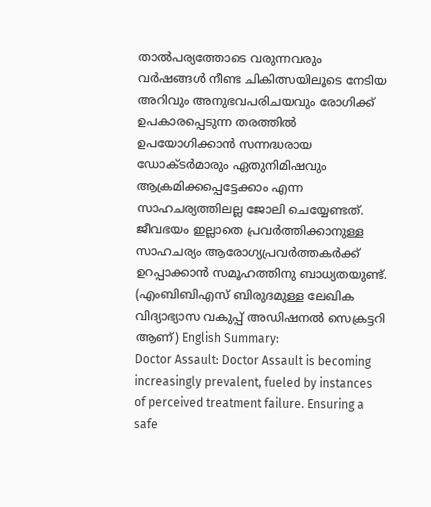താൽപര്യത്തോടെ വരുന്നവരും വർഷങ്ങൾ നീണ്ട ചികിത്സയിലൂടെ നേടിയ അറിവും അനുഭവപരിചയവും രോഗിക്ക് ഉപകാരപ്പെടുന്ന തരത്തിൽ ഉപയോഗിക്കാൻ സന്നദ്ധരായ ഡോക്ടർമാരും ഏതുനിമിഷവും ആക്രമിക്കപ്പെട്ടേക്കാം എന്ന സാഹചര്യത്തിലല്ല ജോലി ചെയ്യേണ്ടത്. ജീവഭയം ഇല്ലാതെ പ്രവർത്തിക്കാനുള്ള സാഹചര്യം ആരോഗ്യപ്രവർത്തകർക്ക് ഉറപ്പാക്കാൻ സമൂഹത്തിനു ബാധ്യതയുണ്ട്.
(എംബിബിഎസ് ബിരുദമുള്ള ലേഖിക വിദ്യാഭ്യാസ വകുപ്പ് അഡിഷനൽ സെക്രട്ടറി ആണ്) English Summary:
Doctor Assault: Doctor Assault is becoming increasingly prevalent, fueled by instances of perceived treatment failure. Ensuring a safe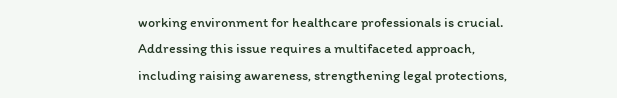working environment for healthcare professionals is crucial. Addressing this issue requires a multifaceted approach, including raising awareness, strengthening legal protections,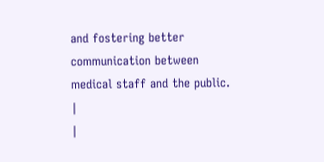and fostering better communication between medical staff and the public. |
|